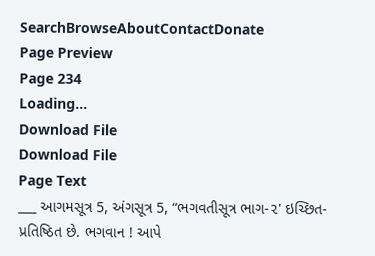SearchBrowseAboutContactDonate
Page Preview
Page 234
Loading...
Download File
Download File
Page Text
___ આગમસૂત્ર 5, અંગસૂત્ર 5, “ભગવતીસૂત્ર ભાગ-૨' ઇચ્છિત-પ્રતિષ્ઠિત છે. ભગવાન ! આપે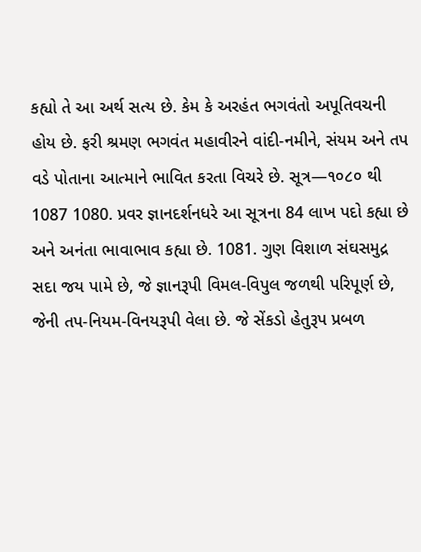કહ્યો તે આ અર્થ સત્ય છે. કેમ કે અરહંત ભગવંતો અપૂતિવચની હોય છે. ફરી શ્રમણ ભગવંત મહાવીરને વાંદી-નમીને, સંયમ અને તપ વડે પોતાના આત્માને ભાવિત કરતા વિચરે છે. સૂત્ર—૧૦૮૦ થી 1087 1080. પ્રવર જ્ઞાનદર્શનધરે આ સૂત્રના 84 લાખ પદો કહ્યા છે અને અનંતા ભાવાભાવ કહ્યા છે. 1081. ગુણ વિશાળ સંઘસમુદ્ર સદા જય પામે છે, જે જ્ઞાનરૂપી વિમલ-વિપુલ જળથી પરિપૂર્ણ છે, જેની તપ-નિયમ-વિનયરૂપી વેલા છે. જે સેંકડો હેતુરૂપ પ્રબળ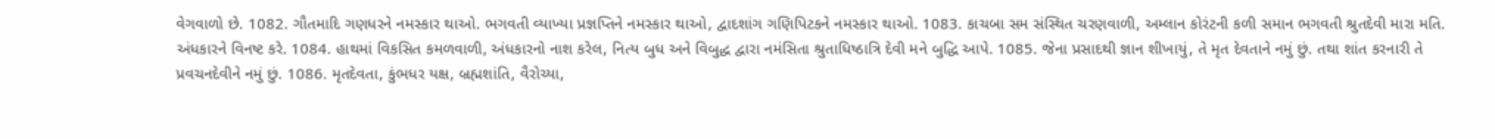વેગવાળો છે. 1082. ગૌતમાદિ ગણધરને નમસ્કાર થાઓ. ભગવતી વ્યાખ્યા પ્રજ્ઞપ્તિને નમસ્કાર થાઓ, દ્વાદશાંગ ગણિપિટકને નમસ્કાર થાઓ. 1083. કાચબા સમ સંસ્થિત ચરણવાળી, અમ્લાન કોરંટની કળી સમાન ભગવતી શ્રુતદેવી મારા મતિ. અંધકારને વિનષ્ટ કરે. 1084. હાથમાં વિકસિત કમળવાળી, અંધકારનો નાશ કરેલ, નિત્ય બુધ અને વિબુદ્ધ દ્વારા નમંસિતા શ્રુતાધિષ્ઠાત્રિ દેવી મને બુદ્ધિ આપે. 1085. જેના પ્રસાદથી જ્ઞાન શીખાયું, તે મૃત દેવતાને નમું છું. તથા શાંત કરનારી તે પ્રવચનદેવીને નમું છું. 1086. મૃતદેવતા, કુંભધર યક્ષ, બ્રહ્મશાંતિ, વૈરોચ્યા,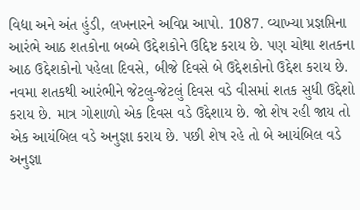વિદ્યા અને અંત હુંડી, લખનારને અવિપ્ન આપો. 1087. વ્યાખ્યા પ્રજ્ઞપ્તિના આરંભે આઠ શતકોના બબ્બે ઉદ્દેશકોને ઉદ્દિષ્ટ કરાય છે. પણ ચોથા શતકના આઠ ઉદ્દેશકોનો પહેલા દિવસે, બીજે દિવસે બે ઉદ્દેશકોનો ઉદ્દેશ કરાય છે. નવમા શતકથી આરંભીને જેટલુ-જેટલું દિવસ વડે વીસમાં શતક સુધી ઉદ્દેશો કરાય છે. માત્ર ગોશાળો એક દિવસ વડે ઉદ્દેશાય છે. જો શેષ રહી જાય તો એક આયંબિલ વડે અનુજ્ઞા કરાય છે. પછી શેષ રહે તો બે આયંબિલ વડે અનુજ્ઞા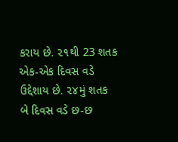કરાય છે. ૨૧થી 23 શતક એક-એક દિવસ વડે ઉદ્દેશાય છે. ૨૪મું શતક બે દિવસ વડે છ-છ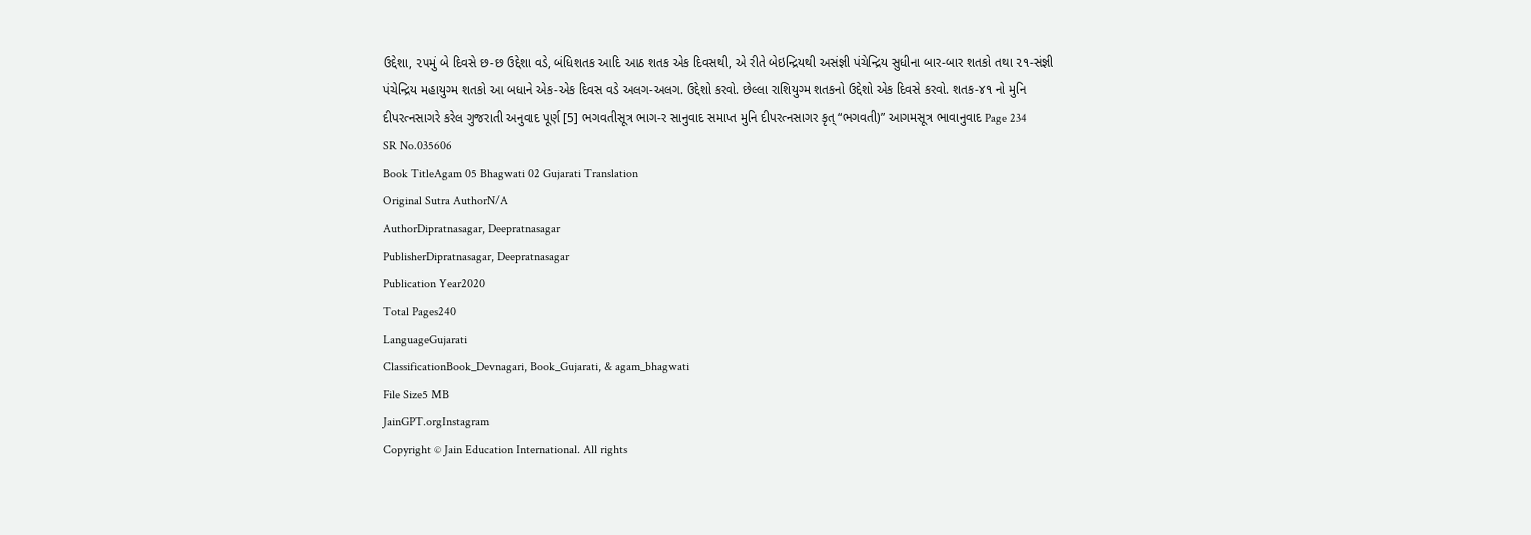ઉદ્દેશા, ૨૫મું બે દિવસે છ-છ ઉદ્દેશા વડે, બંધિશતક આદિ આઠ શતક એક દિવસથી, એ રીતે બેઇન્દ્રિયથી અસંજ્ઞી પંચેન્દ્રિય સુધીના બાર-બાર શતકો તથા ૨૧-સંજ્ઞી પંચેન્દ્રિય મહાયુગ્મ શતકો આ બધાને એક-એક દિવસ વડે અલગ-અલગ. ઉદ્દેશો કરવો. છેલ્લા રાશિયુગ્મ શતકનો ઉદ્દેશો એક દિવસે કરવો. શતક-૪૧ નો મુનિ દીપરત્નસાગરે કરેલ ગુજરાતી અનુવાદ પૂર્ણ [5] ભગવતીસૂત્ર ભાગ-ર સાનુવાદ સમાપ્ત મુનિ દીપરત્નસાગર કૃત્ “ભગવતી)” આગમસૂત્ર ભાવાનુવાદ Page 234
SR No.035606
Book TitleAgam 05 Bhagwati 02 Gujarati Translation
Original Sutra AuthorN/A
AuthorDipratnasagar, Deepratnasagar
PublisherDipratnasagar, Deepratnasagar
Publication Year2020
Total Pages240
LanguageGujarati
ClassificationBook_Devnagari, Book_Gujarati, & agam_bhagwati
File Size5 MB
JainGPT.orgInstagram
Copyright © Jain Education International. All rights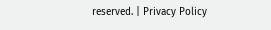reserved. | Privacy Policy